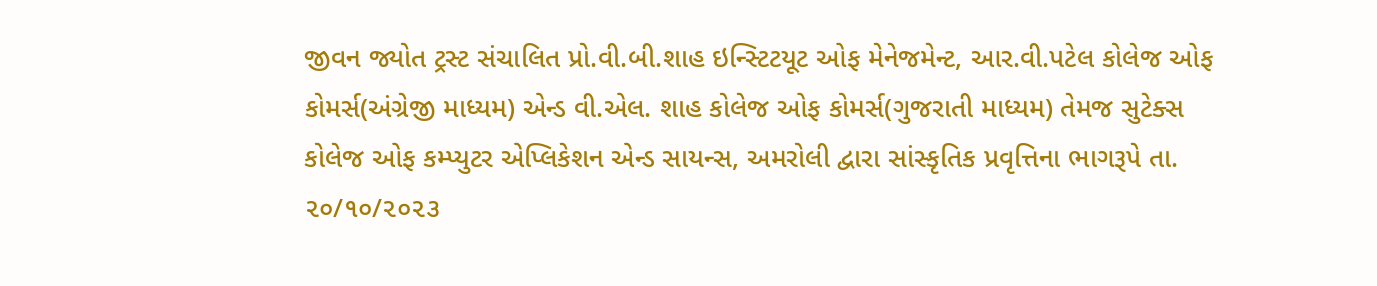જીવન જ્યોત ટ્રસ્ટ સંચાલિત પ્રો.વી.બી.શાહ ઇન્સ્ટિટયૂટ ઓફ મેનેજમેન્ટ, આર.વી.પટેલ કોલેજ ઓફ કોમર્સ(અંગ્રેજી માધ્યમ) એન્ડ વી.એલ. શાહ કોલેજ ઓફ કોમર્સ(ગુજરાતી માધ્યમ) તેમજ સુટેક્સ કોલેજ ઓફ કમ્પ્યુટર એપ્લિકેશન એન્ડ સાયન્સ, અમરોલી દ્વારા સાંસ્કૃતિક પ્રવૃત્તિના ભાગરૂપે તા. ૨૦/૧૦/૨૦૨૩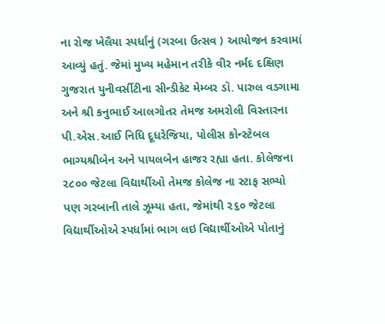ના રોજ ખેલૈયા સ્પર્ધાનું (ગરબા ઉત્સવ ) આયોજન કરવામાં આવ્યું હતું. જેમાં મુખ્ય મહેમાન તરીકે વીર નર્મદ દક્ષિણ ગુજરાત યુનીવર્સીટીના સીન્ડીકેટ મેમ્બર ડૉ. પારુલ વડગામા અને શ્રી કનુભાઈ આલગોતર તેમજ અમરોલી વિસ્તારના પી.એસ.આઈ નિધિ દૂધરેજિયા, પોલીસ કોન્સ્ટેબલ ભાગ્યશ્રીબેન અને પાયલબેન હાજર રહ્યા હતા. કોલેજના ૨૮૦૦ જેટલા વિદ્યાર્થીઓ તેમજ કોલેજ ના સ્ટાફ સભ્યો પણ ગરબાની તાલે ઝૂમ્યા હતા, જેમાંથી ૨૬૦ જેટલા વિદ્યાર્થીઓએ સ્પર્ધામાં ભાગ લઇ વિદ્યાર્થીઓએ પોતાનું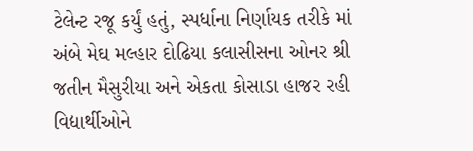ટેલેન્ટ રજૂ કર્યું હતું, સ્પર્ધાના નિર્ણાયક તરીકે માં અંબે મેઘ મલ્હાર દોઢિયા કલાસીસના ઓનર શ્રી જતીન મૈસુરીયા અને એકતા કોસાડા હાજર રહી વિદ્યાર્થીઓને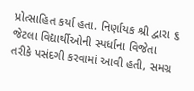પ્રોત્સાહિત કર્યા હતા. નિર્ણાયક શ્રી દ્વારા ૬ જેટલા વિદ્યાર્થીઓની સ્પર્ધાના વિજેતા તરીકે પસંદગી કરવામાં આવી હતી, સમગ્ર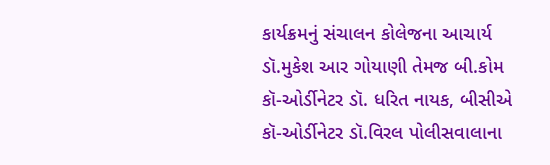કાર્યક્રમનું સંચાલન કોલેજના આચાર્ય ડૉ.મુકેશ આર ગોયાણી તેમજ બી.કોમ કૉ-ઓર્ડીનેટર ડૉ. ધરિત નાયક, બીસીએ કૉ-ઓર્ડીનેટર ડૉ.વિરલ પોલીસવાલાના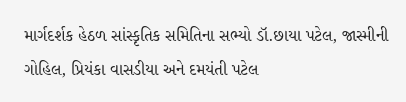માર્ગદર્શક હેઠળ સાંસ્કૃતિક સમિતિના સભ્યો ડૉ.છાયા પટેલ, જાસ્મીની ગોહિલ, પ્રિયંકા વાસડીયા અને દમયંતી પટેલ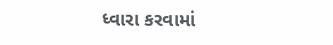ધ્વારા કરવામાં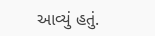આવ્યું હતું.